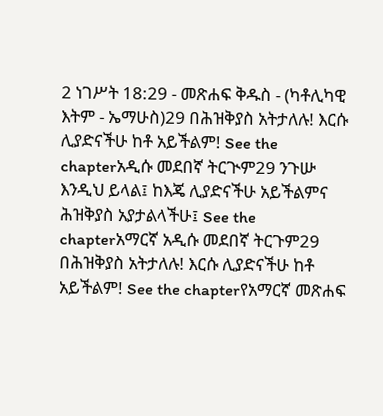2 ነገሥት 18:29 - መጽሐፍ ቅዱስ - (ካቶሊካዊ እትም - ኤማሁስ)29 በሕዝቅያስ አትታለሉ! እርሱ ሊያድናችሁ ከቶ አይችልም! See the chapterአዲሱ መደበኛ ትርጒም29 ንጉሡ እንዲህ ይላል፤ ከእጄ ሊያድናችሁ አይችልምና ሕዝቅያስ አያታልላችሁ፤ See the chapterአማርኛ አዲሱ መደበኛ ትርጉም29 በሕዝቅያስ አትታለሉ! እርሱ ሊያድናችሁ ከቶ አይችልም! See the chapterየአማርኛ መጽሐፍ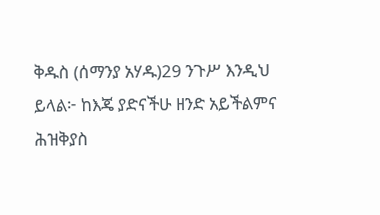ቅዱስ (ሰማንያ አሃዱ)29 ንጉሥ እንዲህ ይላል፦ ከእጄ ያድናችሁ ዘንድ አይችልምና ሕዝቅያስ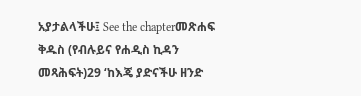አያታልላችሁ፤ See the chapterመጽሐፍ ቅዱስ (የብሉይና የሐዲስ ኪዳን መጻሕፍት)29 ‘ከእጄ ያድናችሁ ዘንድ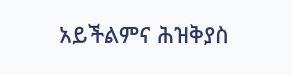አይችልምና ሕዝቅያስ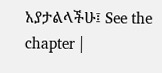አያታልላችሁ፤ See the chapter |